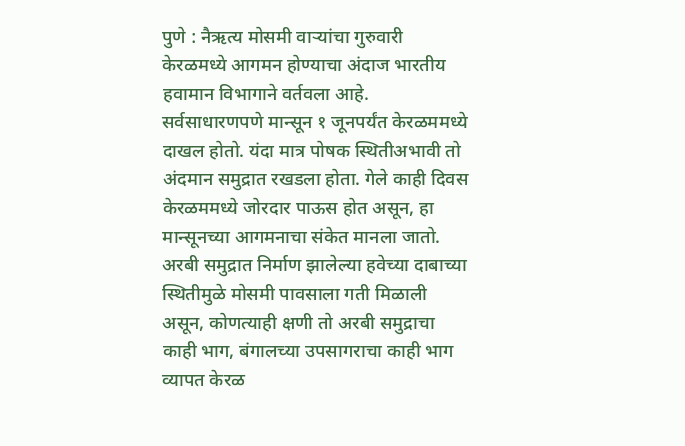पुणे : नैऋत्य मोसमी वाऱ्यांचा गुरुवारी केरळमध्ये आगमन होण्याचा अंदाज भारतीय हवामान विभागाने वर्तवला आहे. सर्वसाधारणपणे मान्सून १ जूनपर्यंत केरळममध्ये दाखल होतो. यंदा मात्र पोषक स्थितीअभावी तो अंदमान समुद्रात रखडला होता. गेले काही दिवस केरळममध्ये जोरदार पाऊस होत असून, हा मान्सूनच्या आगमनाचा संकेत मानला जातो.
अरबी समुद्रात निर्माण झालेल्या हवेच्या दाबाच्या स्थितीमुळे मोसमी पावसाला गती मिळाली असून, कोणत्याही क्षणी तो अरबी समुद्राचा काही भाग, बंगालच्या उपसागराचा काही भाग व्यापत केरळ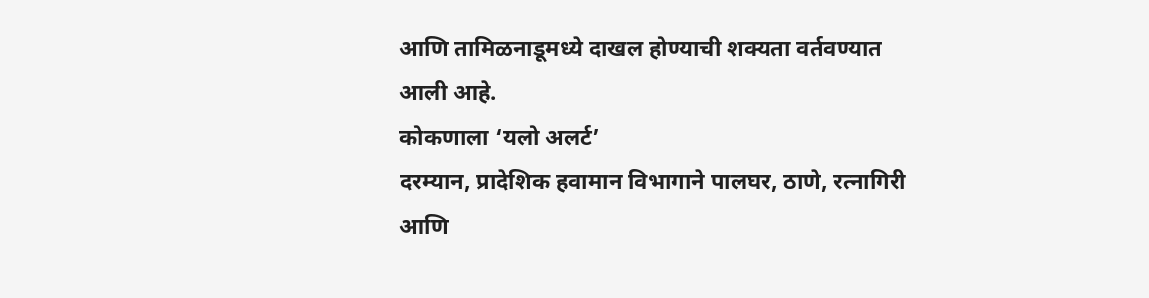आणि तामिळनाडूमध्ये दाखल होण्याची शक्यता वर्तवण्यात आली आहे.
कोकणाला ‘यलो अलर्ट’
दरम्यान, प्रादेशिक हवामान विभागाने पालघर, ठाणे, रत्नागिरी आणि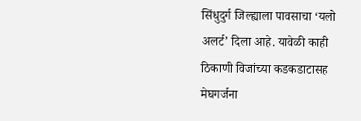सिंधुदुर्ग जिल्ह्याला पावसाचा ‘यलो अलर्ट’ दिला आहे. यावेळी काही ठिकाणी विजांच्या कडकडाटासह मेघगर्जना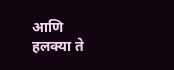आणि हलक्या ते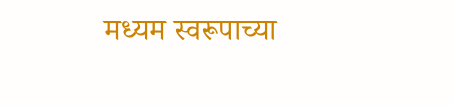मध्यम स्वरूपाच्या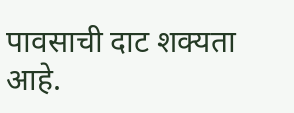पावसाची दाट शक्यता आहे.